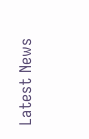Latest News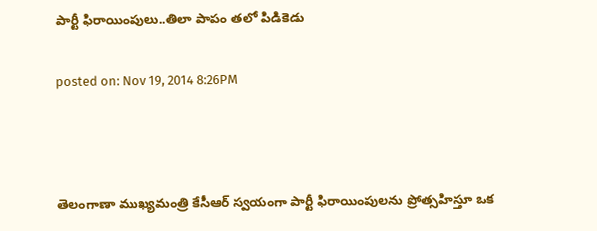పార్టీ ఫిరాయింపులు..తిలా పాపం తలో పిడికెడు

posted on: Nov 19, 2014 8:26PM



తెలంగాణా ముఖ్యమంత్రి కేసీఆర్ స్వయంగా పార్టీ ఫిరాయింపులను ప్రోత్సహిస్తూ ఒక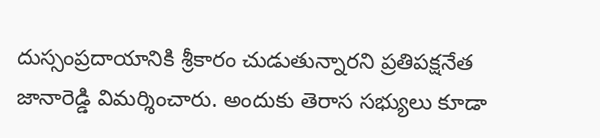దుస్సంప్రదాయానికి శ్రీకారం చుడుతున్నారని ప్రతిపక్షనేత జానారెడ్డి విమర్శించారు. అందుకు తెరాస సభ్యులు కూడా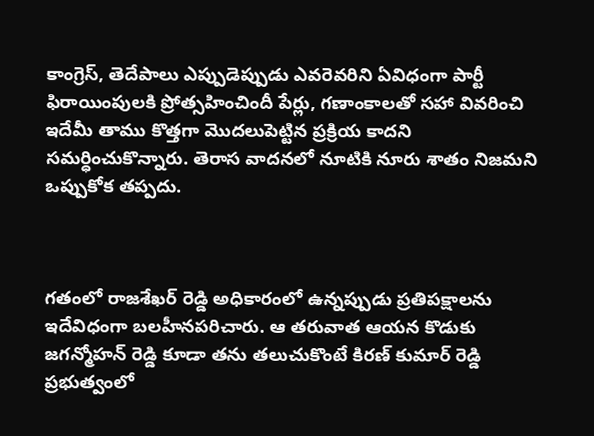కాంగ్రెస్, తెదేపాలు ఎప్పుడెప్పుడు ఎవరెవరిని ఏవిధంగా పార్టీ ఫిరాయింపులకి ప్రోత్సహించిందీ పేర్లు, గణాంకాలతో సహా వివరించి ఇదేమీ తాము కొత్తగా మొదలుపెట్టిన ప్రక్రియ కాదని సమర్ధించుకొన్నారు. తెరాస వాదనలో నూటికి నూరు శాతం నిజమని ఒప్పుకోక తప్పదు.



గతంలో రాజశేఖర్ రెడ్డి అధికారంలో ఉన్నప్పుడు ప్రతిపక్షాలను ఇదేవిధంగా బలహీనపరిచారు. ఆ తరువాత ఆయన కొడుకు జగన్మోహన్ రెడ్డి కూడా తను తలుచుకొంటే కిరణ్ కుమార్ రెడ్డి ప్రభుత్వంలో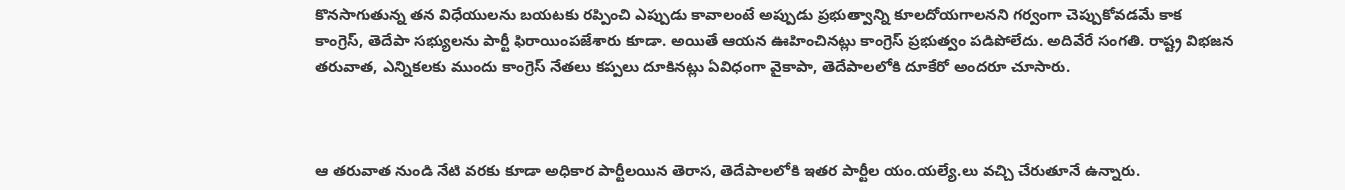కొనసాగుతున్న తన విధేయులను బయటకు రప్పించి ఎప్పుడు కావాలంటే అప్పుడు ప్రభుత్వాన్ని కూలదోయగాలనని గర్వంగా చెప్పుకోవడమే కాక కాంగ్రెస్, తెదేపా సభ్యులను పార్టీ ఫిరాయింపజేశారు కూడా. అయితే ఆయన ఊహించినట్లు కాంగ్రెస్ ప్రభుత్వం పడిపోలేదు. అదివేరే సంగతి. రాష్ట్ర విభజన తరువాత, ఎన్నికలకు ముందు కాంగ్రెస్ నేతలు కప్పలు దూకినట్లు ఏవిధంగా వైకాపా, తెదేపాలలోకి దూకేరో అందరూ చూసారు.



ఆ తరువాత నుండి నేటి వరకు కూడా అధికార పార్టీలయిన తెరాస, తెదేపాలలోకి ఇతర పార్టీల యం.యల్యే.లు వచ్చి చేరుతూనే ఉన్నారు.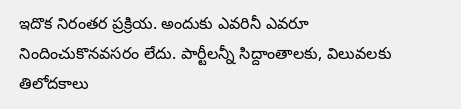ఇదొక నిరంతర ప్రక్రియ. అందుకు ఎవరినీ ఎవరూ నిందించుకొనవసరం లేదు. పార్టీలన్నీ సిద్దాంతాలకు, విలువలకు తిలోదకాలు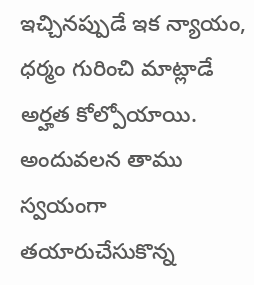ఇచ్చినప్పుడే ఇక న్యాయం, ధర్మం గురించి మాట్లాడే అర్హత కోల్పోయాయి. అందువలన తాము స్వయంగా తయారుచేసుకొన్న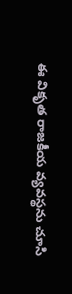ఈ వికృత రాజకీయ వ్యవస్థను చూసి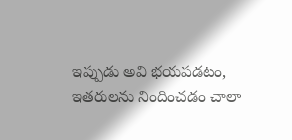ఇప్పుడు అవి భయపడటం, ఇతరులను నిందించడం చాలా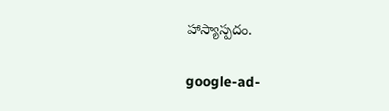హాస్యాస్పదం.

google-ad-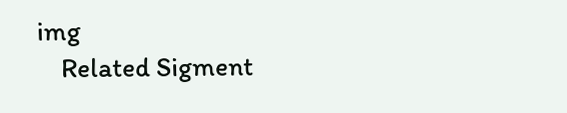img
    Related Sigment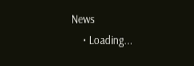News
    • Loading...